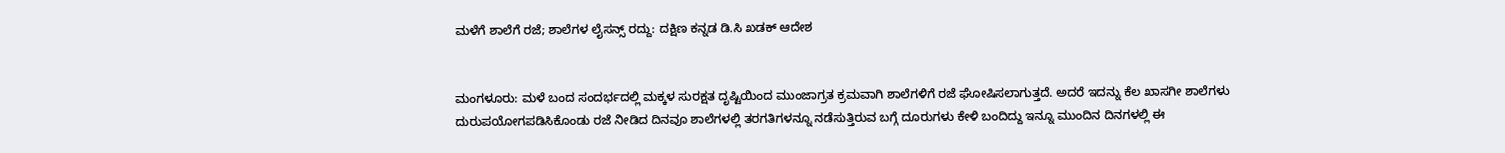ಮಳೆಗೆ ಶಾಲೆಗೆ ರಜೆ; ಶಾಲೆಗಳ ಲೈಸನ್ಸ್ ರದ್ದು: ದಕ್ಷಿಣ ಕನ್ನಡ ಡಿ.ಸಿ ಖಡಕ್ ಆದೇಶ


ಮಂಗಳೂರು: ಮಳೆ ಬಂದ ಸಂದರ್ಭದಲ್ಲಿ ಮಕ್ಕಳ ಸುರಕ್ಷತ ದೃಷ್ಟಿಯಿಂದ ಮುಂಜಾಗ್ರತ ಕ್ರಮವಾಗಿ ಶಾಲೆಗಳಿಗೆ ರಜೆ ಘೋಷಿಸಲಾಗುತ್ತದೆ. ಅದರೆ ಇದನ್ನು ಕೆಲ ಖಾಸಗೀ ಶಾಲೆಗಳು ದುರುಪಯೋಗಪಡಿಸಿಕೊಂಡು ರಜೆ ನೀಡಿದ ದಿನವೂ ಶಾಲೆಗಳಲ್ಲಿ ತರಗತಿಗಳನ್ನೂ ನಡೆಸುತ್ತಿರುವ ಬಗ್ಗೆ ದೂರುಗಳು ಕೇಳಿ ಬಂದಿದ್ದು ಇನ್ನೂ ಮುಂದಿನ ದಿನಗಳಲ್ಲಿ ಈ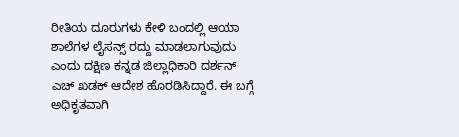ರೀತಿಯ ದೂರುಗಳು ಕೇಳಿ ಬಂದಲ್ಲಿ ಆಯಾ ಶಾಲೆಗಳ ಲೈಸನ್ಸ್ ರದ್ದು ಮಾಡಲಾಗುವುದು ಎಂದು ದಕ್ಷಿಣ ಕನ್ನಡ ಜಿಲ್ಲಾಧಿಕಾರಿ ದರ್ಶನ್ ಎಚ್ ಖಡಕ್ ಆದೇಶ ಹೊರಡಿಸಿದ್ದಾರೆ. ಈ ಬಗ್ಗೆ ಅಧಿಕೃತವಾಗಿ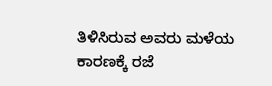ತಿಳಿಸಿರುವ ಅವರು ಮಳೆಯ ಕಾರಣಕ್ಕೆ ರಜೆ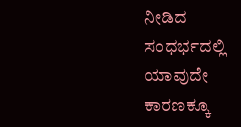ನೀಡಿದ ಸಂಧರ್ಭದಲ್ಲಿ ಯಾವುದೇ ಕಾರಣಕ್ಕೂ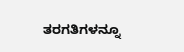ತರಗತಿಗಳನ್ನೂ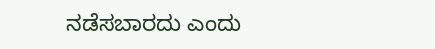ನಡೆಸಬಾರದು ಎಂದು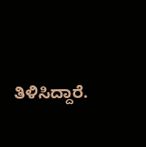ತಿಳಿಸಿದ್ದಾರೆ.